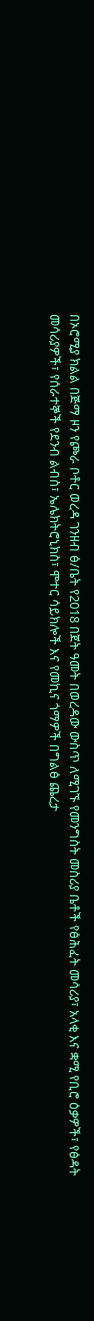በኦሮሚያ ክልል በጅማ ዞን የጮራ ቦቶር ወረዳ ገንዘብ ፅ/ቤት የ2018 በጀት ዓመት በወረዳው ውስጥ ለሚገኙ የመንግስት መስሪያ ቤቶች የፅሕፈት መሳሪያ፣ አላቂ እና ቋሚ የቢሮ ዕቃዎች፣ የፅዳት መሳሪያዎች፣ የሰራተኞች የደንብ ልብስ፣ ኤሌክትሮኒክስ፣ ሞተር ሳይክሎች እና የመኪና ጎማዎች በግልፅ ጨረታ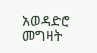አወዳድሮ መግዛት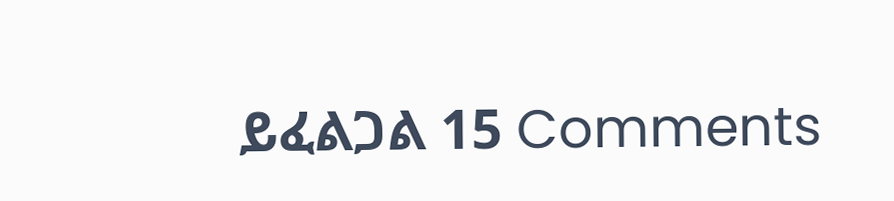ይፈልጋል 15 Comments